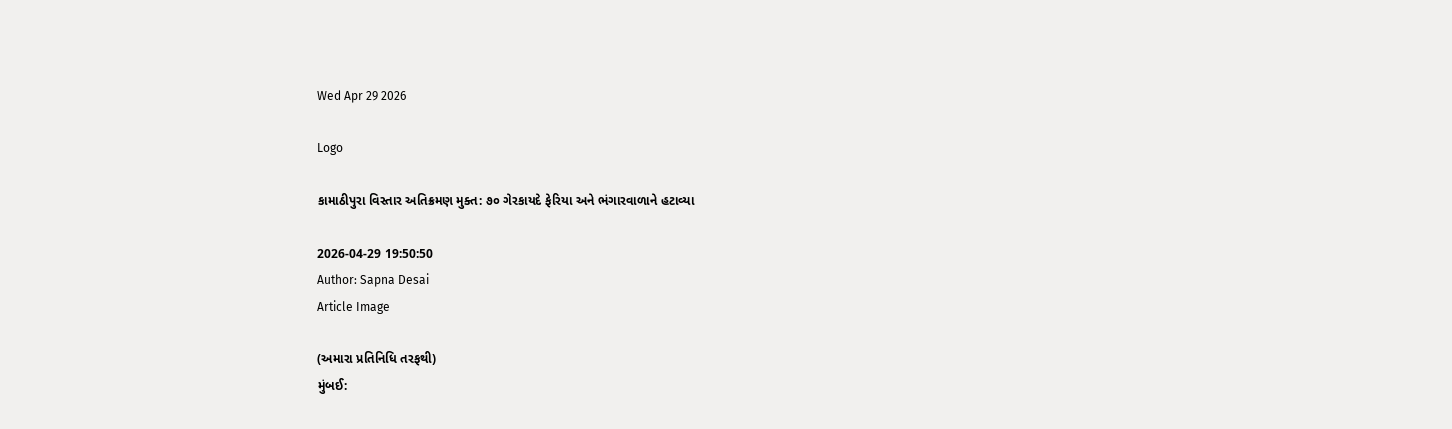Wed Apr 29 2026

Logo

કામાઠીપુરા વિસ્તાર અતિક્રમણ મુક્ત: ૭૦ ગેરકાયદે ફેરિયા અને ભંગારવાળાને હટાવ્યા

2026-04-29 19:50:50
Author: Sapna Desai
Article Image

(અમારા પ્રતિનિધિ તરફથી)
મુંબઈ: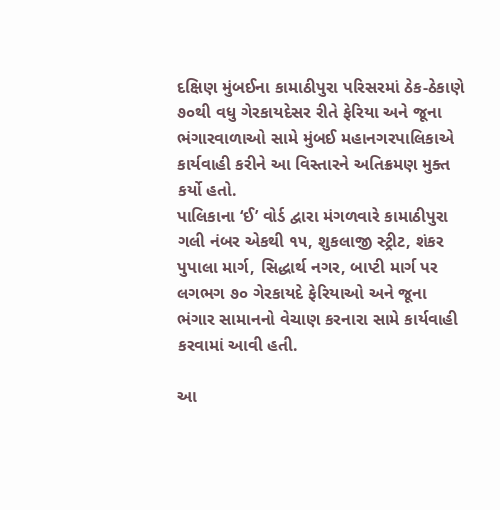દક્ષિણ મુંબઈના કામાઠીપુરા પરિસરમાં ઠેક-ઠેકાણે ૭૦થી વધુ ગેરકાયદેસર રીતે ફેરિયા અને જૂના ભંગારવાળાઓ સામે મુંબઈ મહાનગરપાલિકાએ કાર્યવાહી કરીને આ વિસ્તારને અતિક્રમણ મુક્ત કર્યો હતો.
પાલિકાના ‘ઈ’ વોર્ડ દ્વારા મંગળવારે કામાઠીપુરા ગલી નંબર એકથી ૧૫, શુકલાજી સ્ટ્રીટ, શંકર પુપાલા માર્ગ, સિદ્ધાર્થ નગર, બાપ્ટી માર્ગ પર લગભગ ૭૦ ગેરકાયદે ફેરિયાઓ અને જૂના ભંગાર સામાનનો વેચાણ કરનારા સામે કાર્યવાહી કરવામાં આવી હતી.

આ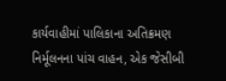કાર્યવાહીમાં પાલિકાના અતિક્રમણ નિર્મૂલનના પાંચ વાહન, એક જેસીબી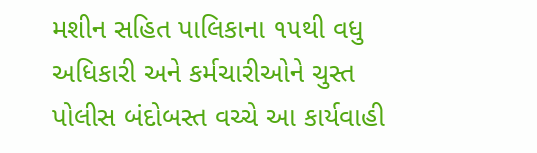મશીન સહિત પાલિકાના ૧૫થી વધુ અધિકારી અને કર્મચારીઓને ચુસ્ત પોલીસ બંદોબસ્ત વચ્ચે આ કાર્યવાહી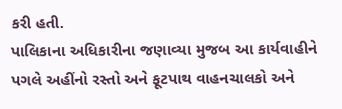કરી હતી.
પાલિકાના અધિકારીના જણાવ્યા મુજબ આ કાર્યવાહીને પગલે અહીંનો રસ્તો અને ફૂટપાથ વાહનચાલકો અને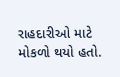રાહદારીઓ માટે મોકળો થયો હતો.